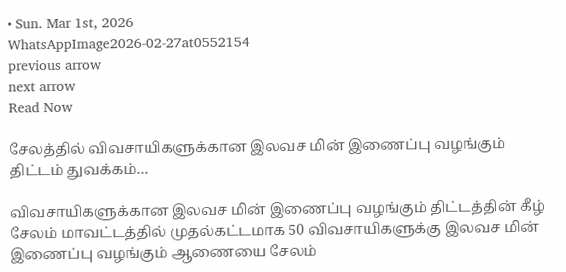• Sun. Mar 1st, 2026
WhatsAppImage2026-02-27at0552154
previous arrow
next arrow
Read Now

சேலத்தில் விவசாயிகளுக்கான இலவச மின் இணைப்பு வழங்கும் திட்டம் துவக்கம்…

விவசாயிகளுக்கான இலவச மின் இணைப்பு வழங்கும் திட்டத்தின் கீழ் சேலம் மாவட்டத்தில் முதல்கட்டமாக 50 விவசாயிகளுக்கு இலவச மின் இணைப்பு வழங்கும் ஆணையை சேலம்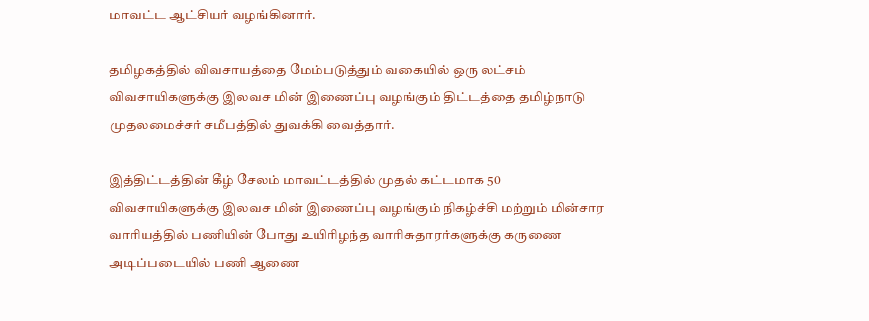மாவட்ட ஆட்சியர் வழங்கினார்.

தமிழகத்தில் விவசாயத்தை மேம்படுத்தும் வகையில் ஒரு லட்சம் விவசாயிகளுக்கு இலவச மின் இணைப்பு வழங்கும் திட்டத்தை தமிழ்நாடு முதலமைச்சர் சமீபத்தில் துவக்கி வைத்தார்.

இத்திட்டத்தின் கீழ் சேலம் மாவட்டத்தில் முதல் கட்டமாக 50 விவசாயிகளுக்கு இலவச மின் இணைப்பு வழங்கும் நிகழ்ச்சி மற்றும் மின்சார வாரியத்தில் பணியின் போது உயிரிழந்த வாரிசுதாரர்களுக்கு கருணை அடிப்படையில் பணி ஆணை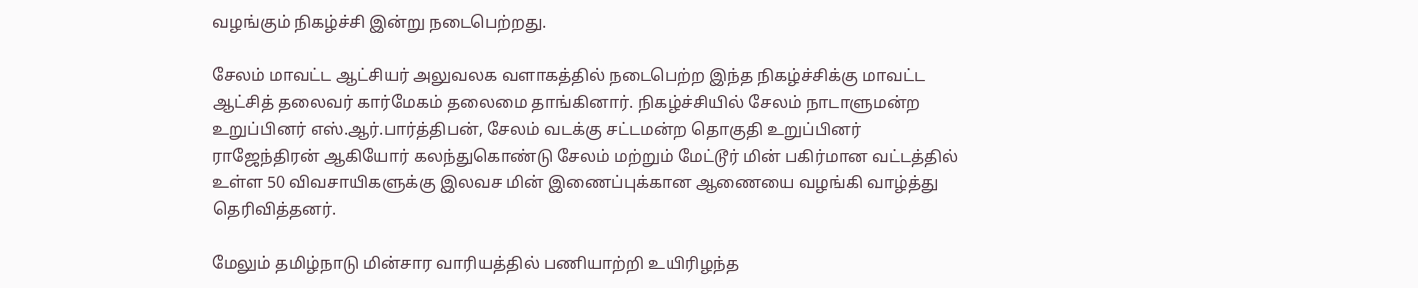வழங்கும் நிகழ்ச்சி இன்று நடைபெற்றது.

சேலம் மாவட்ட ஆட்சியர் அலுவலக வளாகத்தில் நடைபெற்ற இந்த நிகழ்ச்சிக்கு மாவட்ட ஆட்சித் தலைவர் கார்மேகம் தலைமை தாங்கினார். நிகழ்ச்சியில் சேலம் நாடாளுமன்ற உறுப்பினர் எஸ்.ஆர்.பார்த்திபன், சேலம் வடக்கு சட்டமன்ற தொகுதி உறுப்பினர் ராஜேந்திரன் ஆகியோர் கலந்துகொண்டு சேலம் மற்றும் மேட்டூர் மின் பகிர்மான வட்டத்தில் உள்ள 50 விவசாயிகளுக்கு இலவச மின் இணைப்புக்கான ஆணையை வழங்கி வாழ்த்து தெரிவித்தனர்.

மேலும் தமிழ்நாடு மின்சார வாரியத்தில் பணியாற்றி உயிரிழந்த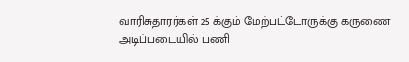வாரிசுதாரர்கள் 25 க்கும் மேற்பட்டோருக்கு கருணை அடிப்படையில் பணி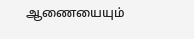ஆணையையும்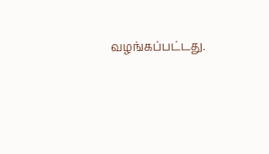வழங்கப்பட்டது.